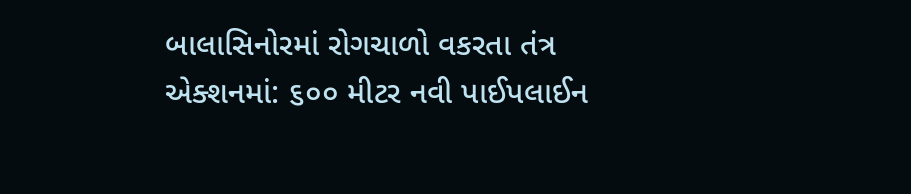બાલાસિનોરમાં રોગચાળો વકરતા તંત્ર એક્શનમાં: ૬૦૦ મીટર નવી પાઈપલાઈન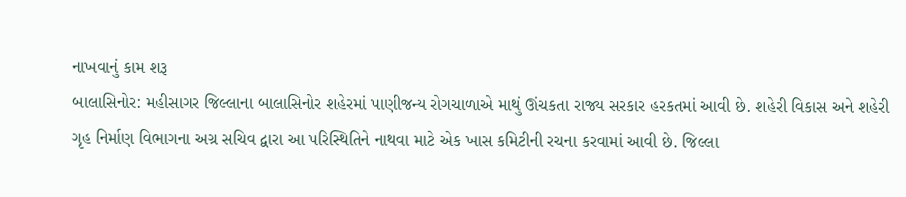નાખવાનું કામ શરૂ
બાલાસિનોર: મહીસાગર જિલ્લાના બાલાસિનોર શહેરમાં પાણીજન્ય રોગચાળાએ માથું ઊંચકતા રાજ્ય સરકાર હરકતમાં આવી છે. શહેરી વિકાસ અને શહેરી ગૃહ નિર્માણ વિભાગના અગ્ર સચિવ દ્વારા આ પરિસ્થિતિને નાથવા માટે એક ખાસ કમિટીની રચના કરવામાં આવી છે. જિલ્લા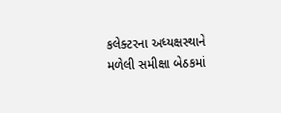કલેક્ટરના અધ્યક્ષસ્થાને મળેલી સમીક્ષા બેઠકમાં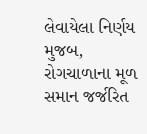લેવાયેલા નિર્ણય મુજબ, રોગચાળાના મૂળ સમાન જર્જરિત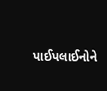પાઈપલાઈનોને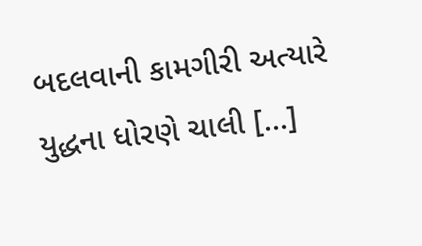બદલવાની કામગીરી અત્યારે યુદ્ધના ધોરણે ચાલી […]